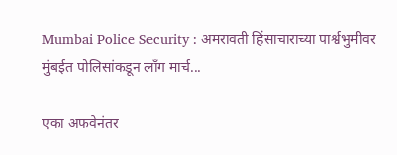Mumbai Police Security : अमरावती हिंसाचाराच्या पार्श्वभुमीवर मुंबईत पोलिसांकडून लाँग मार्च...

एका अफवेनंतर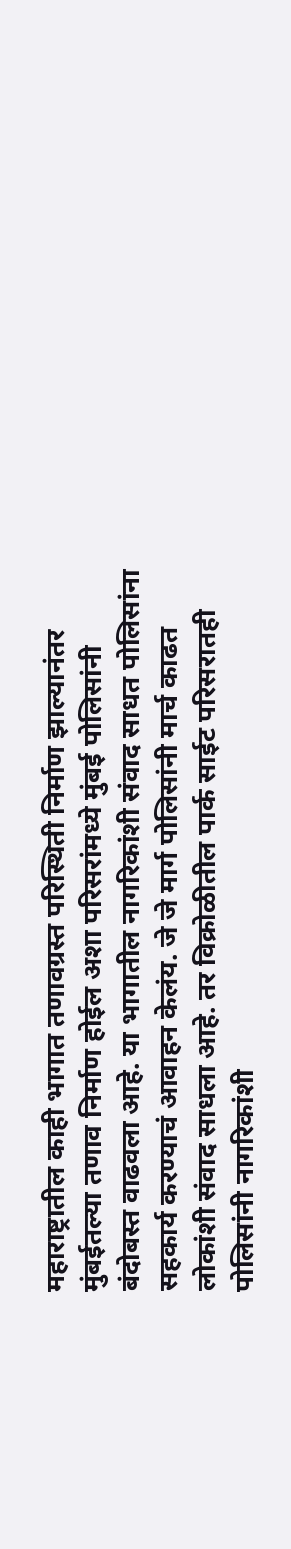महाराष्ट्रातील काही भागात तणावग्रस्त परिस्थिती निर्माण झाल्यानंतर मुंबईतल्या तणाव निर्माण होईल अशा परिसरांमध्ये मुंबई पोलिसांनी बंदोबस्त वाढवला आहे. या भागातील नागरिकांशी संवाद साधत पोलिसांना सहकार्य करण्याचं आवाहन केलंय. जे जे मार्ग पोलिसांनी मार्च काढत लोकांशी संवाद साधला आहे. तर विक्रोळीतील पार्क साईट परिसरातही पोलिसांनी नागरिकांशी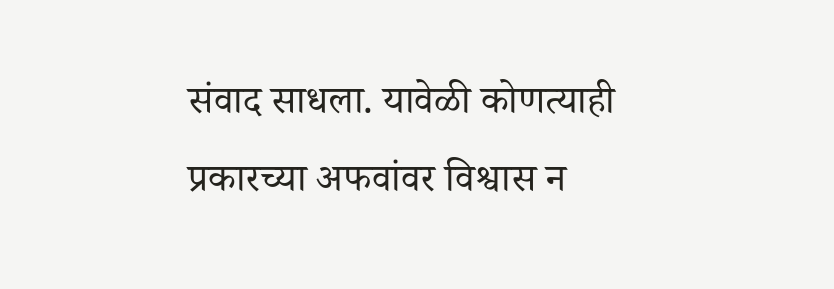संवाद साधला. यावेळी कोणत्याही प्रकारच्या अफवांवर विश्वास न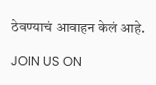ठेवण्याचं आवाहन केलं आहे.

JOIN US ON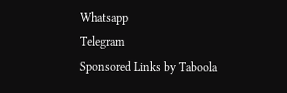Whatsapp
Telegram
Sponsored Links by Taboola